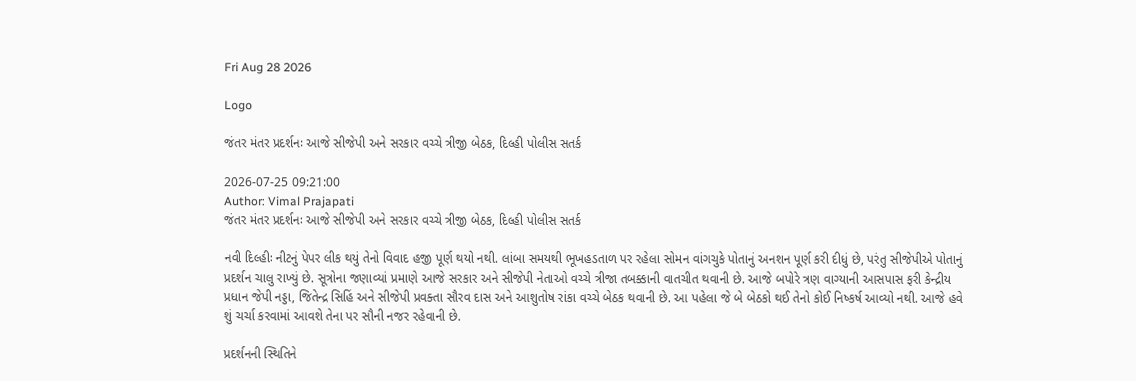Fri Aug 28 2026

Logo

જંતર મંતર પ્રદર્શનઃ આજે સીજેપી અને સરકાર વચ્ચે ત્રીજી બેઠક, દિલ્હી પોલીસ સતર્ક

2026-07-25 09:21:00
Author: Vimal Prajapati
જંતર મંતર પ્રદર્શનઃ આજે સીજેપી અને સરકાર વચ્ચે ત્રીજી બેઠક, દિલ્હી પોલીસ સતર્ક

નવી દિલ્હીઃ નીટનું પેપર લીક થયું તેનો વિવાદ હજી પૂર્ણ થયો નથી. લાંબા સમયથી ભૂખહડતાળ પર રહેલા સોમન વાંગચુકે પોતાનું અનશન પૂર્ણ કરી દીધું છે, પરંતુ સીજેપીએ પોતાનું પ્રદર્શન ચાલુ રાખ્યું છે. સૂત્રોના જણાવ્યાં પ્રમાણે આજે સરકાર અને સીજેપી નેતાઓ વચ્ચે ત્રીજા તબક્કાની વાતચીત થવાની છે. આજે બપોરે ત્રણ વાગ્યાની આસપાસ ફરી કેન્દ્રીય પ્રધાન જેપી નડ્ડા, જિતેન્દ્ર સિહિં અને સીજેપી પ્રવક્તા સૌરવ દાસ અને આશુતોષ રાંકા વચ્ચે બેઠક થવાની છે. આ પહેલા જે બે બેઠકો થઈ તેનો કોઈ નિષ્કર્ષ આવ્યો નથી. આજે હવે શું ચર્ચા કરવામાં આવશે તેના પર સૌની નજર રહેવાની છે.

પ્રદર્શનની સ્થિતિને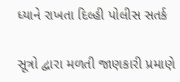ધ્યાને રાખતા દિલ્હી પોલીસ સતર્ક

સૂત્રો દ્વારા મળતી જાણકારી પ્રમાણે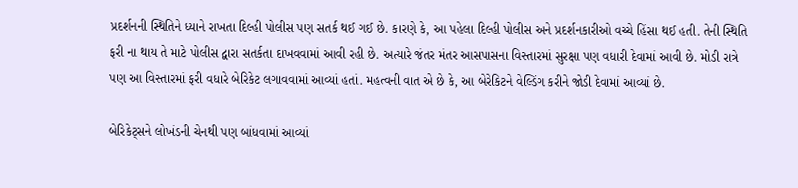પ્રદર્શનની સ્થિતિને ધ્યાને રાખતા દિલ્હી પોલીસ પણ સતર્ક થઈ ગઈ છે. કારણે કે, આ પહેલા દિલ્હી પોલીસ અને પ્રદર્શનકારીઓ વચ્ચે હિંસા થઈ હતી. તેની સ્થિતિ ફરી ના થાય તે માટે પોલીસ દ્વારા સતર્કતા દાખવવામાં આવી રહી છે. અત્યારે જંતર મંતર આસપાસના વિસ્તારમાં સુરક્ષા પણ વધારી દેવામાં આવી છે. મોડી રાત્રે પણ આ વિસ્તારમાં ફરી વધારે બેરિકેટ લગાવવામાં આવ્યાં હતાં. મહત્વની વાત એ છે કે, આ બેરેકિટને વેલ્ડિંગ કરીને જોડી દેવામાં આવ્યાં છે.

બેરિકેટ્સને લોખંડની ચેનથી પણ બાંધવામાં આવ્યાં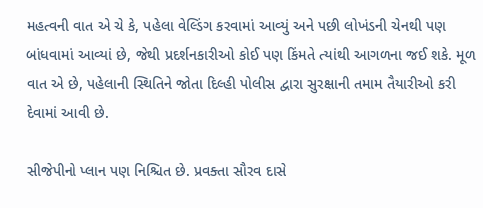મહત્વની વાત એ ચે કે, પહેલા વેલ્ડિંગ કરવામાં આવ્યું અને પછી લોખંડની ચેનથી પણ બાંધવામાં આવ્યાં છે, જેથી પ્રદર્શનકારીઓ કોઈ પણ કિંમતે ત્યાંથી આગળના જઈ શકે. મૂળ વાત એ છે, પહેલાની સ્થિતિને જોતા દિલ્હી પોલીસ દ્વારા સુરક્ષાની તમામ તૈયારીઓ કરી દેવામાં આવી છે.

સીજેપીનો પ્લાન પણ નિશ્ચિત છે. પ્રવક્તા સૌરવ દાસે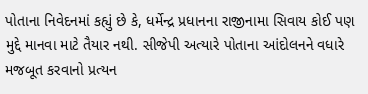પોતાના નિવેદનમાં કહ્યું છે કે, ધર્મેન્દ્ર પ્રધાનના રાજીનામા સિવાય કોઈ પણ મુદ્દે માનવા માટે તૈયાર નથી. સીજેપી અત્યારે પોતાના આંદોલનને વધારે મજબૂત કરવાનો પ્રત્યન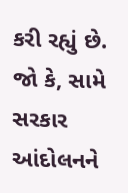કરી રહ્યું છે. જો કે, સામે સરકાર આંદોલનને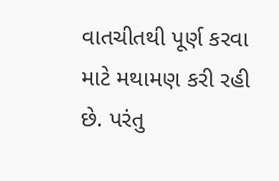વાતચીતથી પૂર્ણ કરવા માટે મથામણ કરી રહી છે. પરંતુ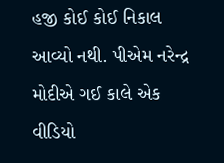હજી કોઈ કોઈ નિકાલ આવ્યો નથી. પીએમ નરેન્દ્ર મોદીએ ગઈ કાલે એક વીડિયો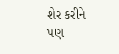શેર કરીને પણ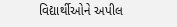વિદ્યાર્થીઓને અપીલ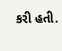કરી હતી.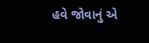હવે જોવાનું એ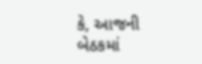કે, આજની બેઠકમાં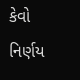કેવો નિર્ણય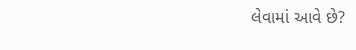લેવામાં આવે છે?